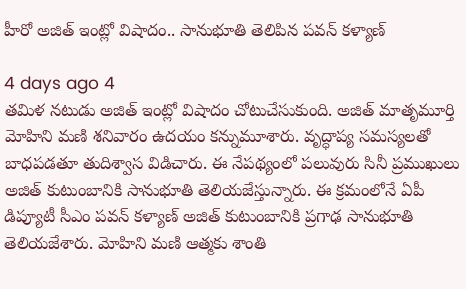హీరో అజిత్ ఇంట్లో విషాదం.. సానుభూతి తెలిపిన పవన్ కళ్యాణ్

4 days ago 4
తమిళ నటుడు అజిత్ ఇంట్లో విషాదం చోటుచేసుకుంది. అజిత్ మాతృమూర్తి మోహిని మణి శనివారం ఉదయం కన్నుమూశారు. వృద్ధాప్య సమస్యలతో బాధపడతూ తుదిశ్వాస విడిచారు. ఈ నేపథ్యంలో పలువురు సినీ ప్రముఖులు అజిత్ కుటుంబానికి సానుభూతి తెలియజేస్తున్నారు. ఈ క్రమంలోనే ఏపీ డిప్యూటీ సీఎం పవన్ కళ్యాణ్ అజిత్ కుటుంబానికి ప్రగాఢ సానుభూతి తెలియజేశారు. మోహిని మణి ఆత్మకు శాంతి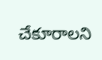చేకూరాలని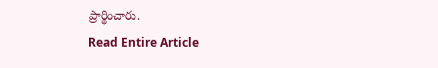ప్రార్థించారు.
Read Entire Article